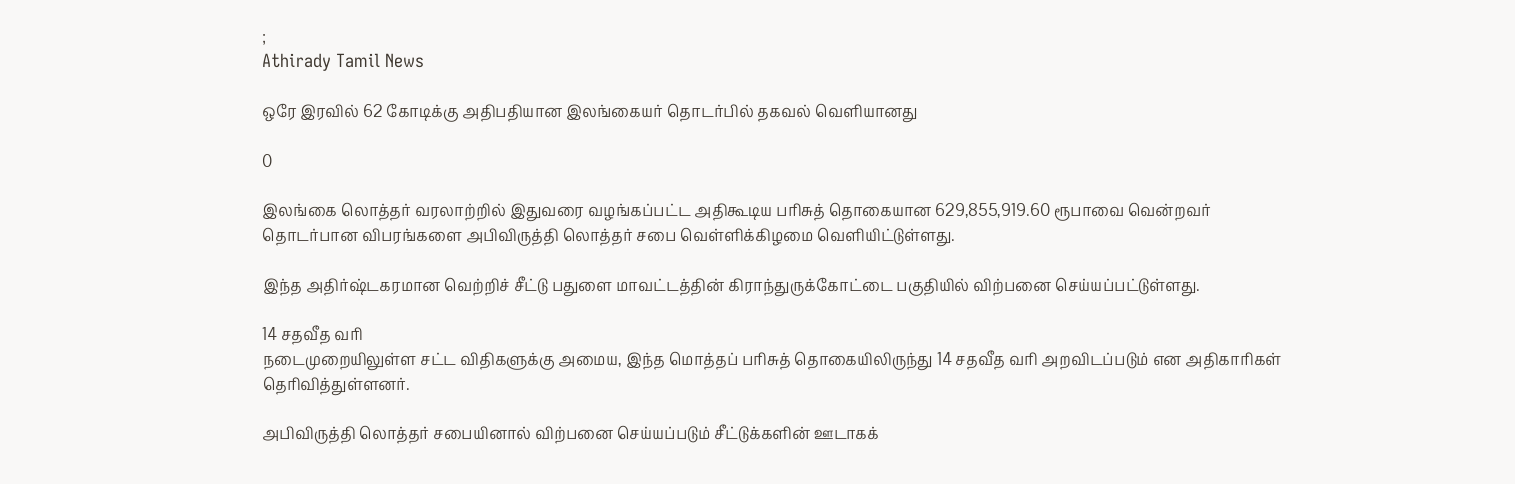;
Athirady Tamil News

ஒரே இரவில் 62 கோடிக்கு அதிபதியான இலங்கையர் தொடர்பில் தகவல் வெளியானது

0

இலங்கை லொத்தர் வரலாற்றில் இதுவரை வழங்கப்பட்ட அதிகூடிய பரிசுத் தொகையான 629,855,919.60 ரூபாவை வென்றவர் தொடர்பான விபரங்களை அபிவிருத்தி லொத்தர் சபை வெள்ளிக்கிழமை வெளியிட்டுள்ளது.

இந்த அதிர்ஷ்டகரமான வெற்றிச் சீட்டு பதுளை மாவட்டத்தின் கிராந்துருக்கோட்டை பகுதியில் விற்பனை செய்யப்பட்டுள்ளது.

14 சதவீத வரி
நடைமுறையிலுள்ள சட்ட விதிகளுக்கு அமைய, இந்த மொத்தப் பரிசுத் தொகையிலிருந்து 14 சதவீத வரி அறவிடப்படும் என அதிகாரிகள் தெரிவித்துள்ளனர்.

அபிவிருத்தி லொத்தர் சபையினால் விற்பனை செய்யப்படும் சீட்டுக்களின் ஊடாகக்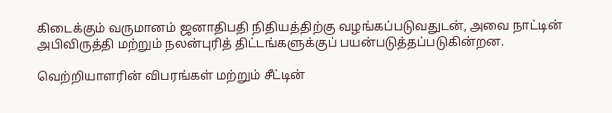கிடைக்கும் வருமானம் ஜனாதிபதி நிதியத்திற்கு வழங்கப்படுவதுடன், அவை நாட்டின் அபிவிருத்தி மற்றும் நலன்புரித் திட்டங்களுக்குப் பயன்படுத்தப்படுகின்றன.

வெற்றியாளரின் விபரங்கள் மற்றும் சீட்டின்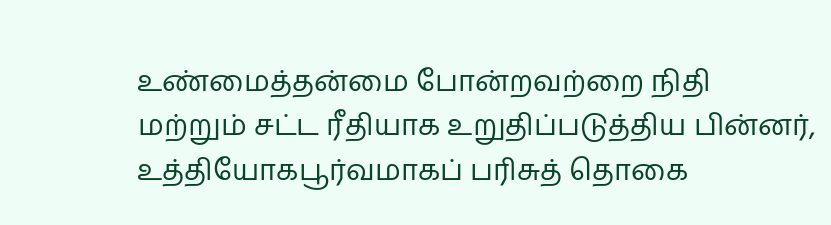உண்மைத்தன்மை போன்றவற்றை நிதி மற்றும் சட்ட ரீதியாக உறுதிப்படுத்திய பின்னர், உத்தியோகபூர்வமாகப் பரிசுத் தொகை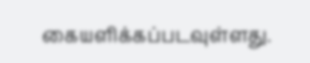கையளிக்கப்படவுள்ளது.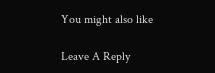You might also like

Leave A Reply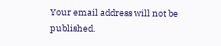Your email address will not be published.